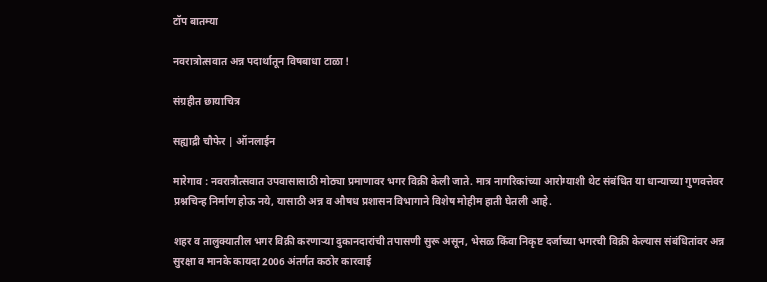टॉप बातम्या

नवरात्रोत्सवात अन्न पदार्थातून विषबाधा टाळा !

संग्रहीत छायाचित्र

सह्याद्री चौफेर | ऑनलाईन

मारेगाव : नवरात्रौत्सवात उपवासासाठी मोठ्या प्रमाणावर भगर विक्री केली जाते. मात्र नागरिकांच्या आरोग्याशी थेट संबंधित या धान्याच्या गुणवत्तेवर प्रश्नचिन्ह निर्माण होऊ नये, यासाठी अन्न व औषध प्रशासन विभागाने विशेष मोहीम हाती घेतली आहे.

शहर व तालुक्यातील भगर विक्री करणाऱ्या दुकानदारांची तपासणी सुरू असून, भेसळ किंवा निकृष्ट दर्जाच्या भगरची विक्री केल्यास संबंधितांवर अन्न सुरक्षा व मानके कायदा 2006 अंतर्गत कठोर कारवाई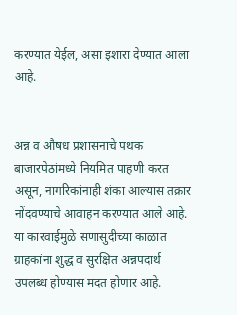करण्यात येईल, असा इशारा देण्यात आला आहे.


अन्न व औषध प्रशासनाचे पथक बाजारपेठांमध्ये नियमित पाहणी करत असून, नागरिकांनाही शंका आल्यास तक्रार नोंदवण्याचे आवाहन करण्यात आले आहे. या कारवाईमुळे सणासुदीच्या काळात ग्राहकांना शुद्ध व सुरक्षित अन्नपदार्थ उपलब्ध होण्यास मदत होणार आहे.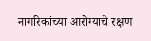नागरिकांच्या आरोग्याचे रक्षण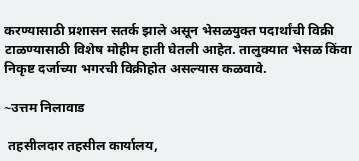करण्यासाठी प्रशासन सतर्क झाले असून भेसळयुक्त पदार्थांची विक्री टाळण्यासाठी विशेष मोहीम हाती घेतली आहेत. तालुक्यात भेसळ किंवा निकृष्ट दर्जाच्या भगरची विक्रीहोत असल्यास कळवावे.

~उत्तम निलावाड

 तहसीलदार तहसील कार्यालय,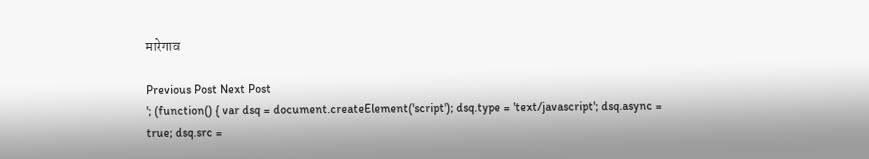मारेगाव

Previous Post Next Post
'; (function() { var dsq = document.createElement('script'); dsq.type = 'text/javascript'; dsq.async = true; dsq.src =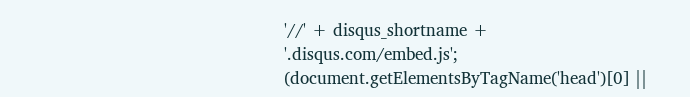'//' + disqus_shortname + '.disqus.com/embed.js'; (document.getElementsByTagName('head')[0] ||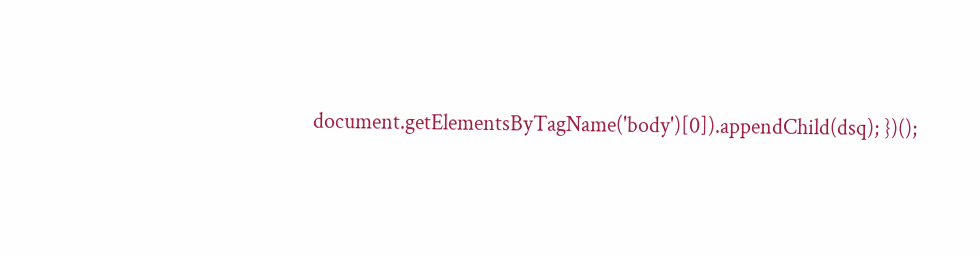document.getElementsByTagName('body')[0]).appendChild(dsq); })();